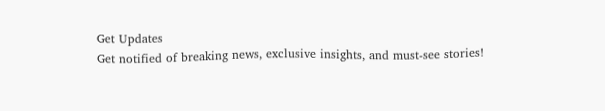Get Updates
Get notified of breaking news, exclusive insights, and must-see stories!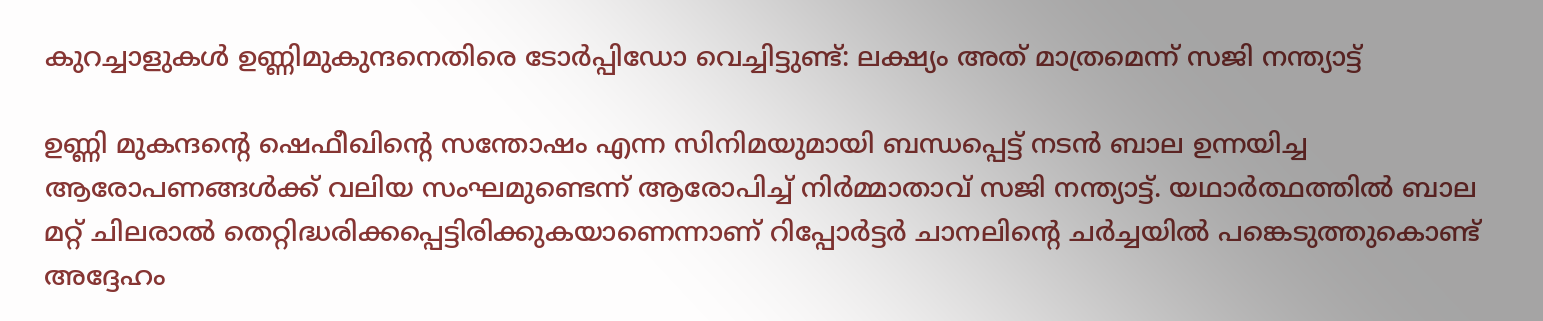കുറച്ചാളുകള്‍ ഉണ്ണിമുകുന്ദനെതിരെ ടോർപ്പിഡോ വെച്ചിട്ടുണ്ട്: ലക്ഷ്യം അത് മാത്രമെന്ന് സജി നന്ത്യാട്ട്

ഉണ്ണി മുകന്ദന്റെ ഷെഫീഖിന്റെ സന്തോഷം എന്ന സിനിമയുമായി ബന്ധപ്പെട്ട് നടന്‍ ബാല ഉന്നയിച്ച ആരോപണങ്ങള്‍ക്ക് വലിയ സംഘമുണ്ടെന്ന് ആരോപിച്ച് നിർമ്മാതാവ് സജി നന്ത്യാട്ട്. യഥാർത്ഥത്തില്‍ ബാല മറ്റ് ചിലരാല്‍ തെറ്റിദ്ധരിക്കപ്പെട്ടിരിക്കുകയാണെന്നാണ് റിപ്പോർട്ടർ ചാനലിന്റെ ചർച്ചയില്‍ പങ്കെടുത്തുകൊണ്ട് അദ്ദേഹം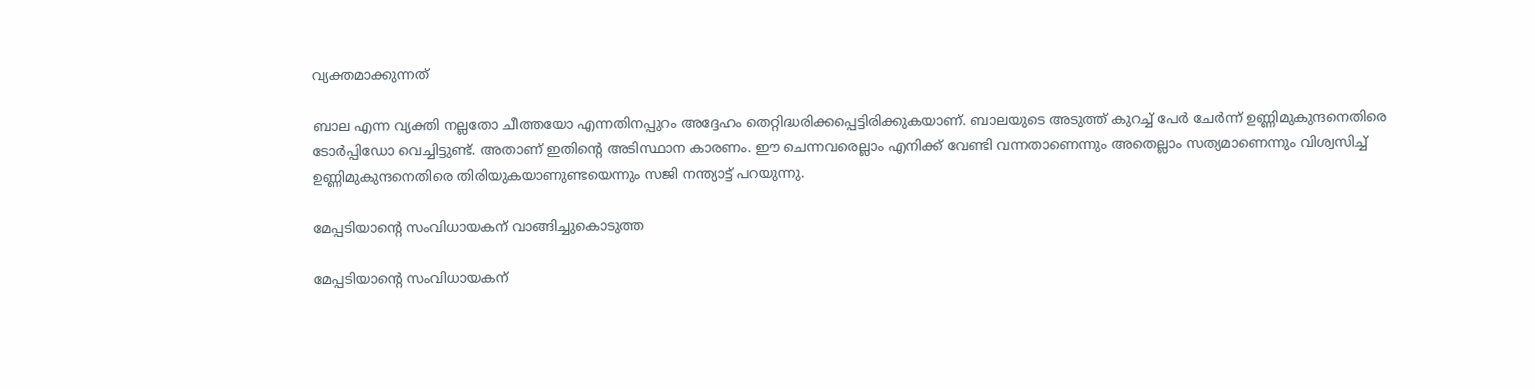വ്യക്തമാക്കുന്നത്

ബാല എന്ന വ്യക്തി നല്ലതോ ചീത്തയോ എന്നതിനപ്പുറം അദ്ദേഹം തെറ്റിദ്ധരിക്കപ്പെട്ടിരിക്കുകയാണ്. ബാലയുടെ അടുത്ത് കുറച്ച് പേർ ചേർന്ന് ഉണ്ണിമുകുന്ദനെതിരെ ടോർപ്പിഡോ വെച്ചിട്ടുണ്ട്. അതാണ് ഇതിന്റെ അടിസ്ഥാന കാരണം. ഈ ചെന്നവരെല്ലാം എനിക്ക് വേണ്ടി വന്നതാണെന്നും അതെല്ലാം സത്യമാണെന്നും വിശ്വസിച്ച് ഉണ്ണിമുകുന്ദനെതിരെ തിരിയുകയാണുണ്ടയെന്നും സജി നന്ത്യാട്ട് പറയുന്നു.

മേപ്പടിയാന്റെ സംവിധായകന് വാങ്ങിച്ചുകൊടുത്ത

മേപ്പടിയാന്റെ സംവിധായകന്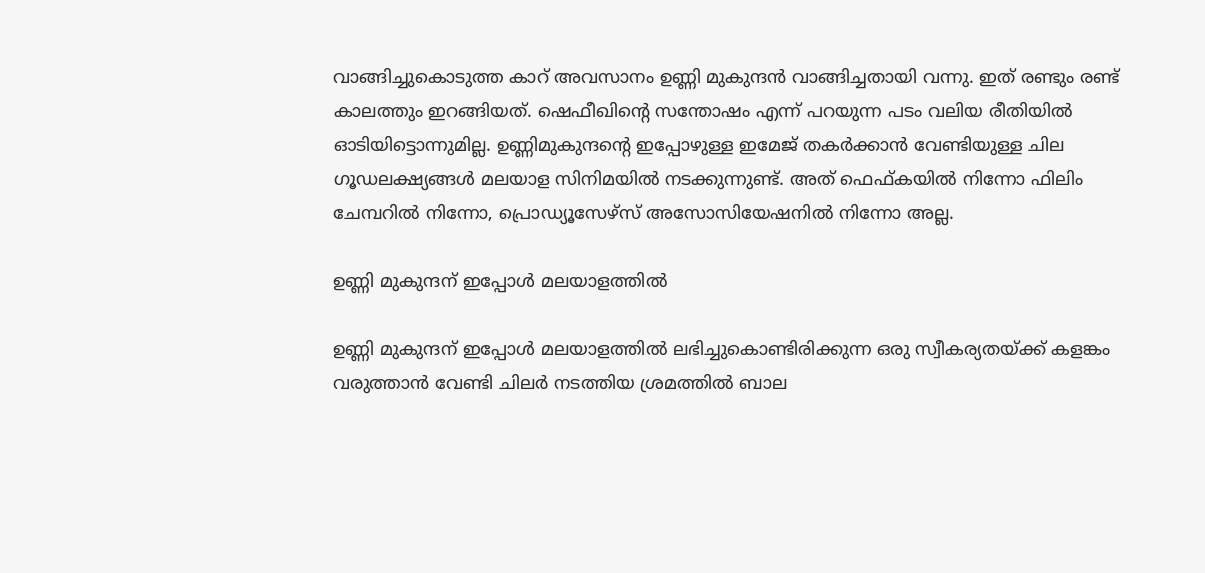വാങ്ങിച്ചുകൊടുത്ത കാറ് അവസാനം ഉണ്ണി മുകുന്ദന്‍ വാങ്ങിച്ചതായി വന്നു. ഇത് രണ്ടും രണ്ട് കാലത്തും ഇറങ്ങിയത്. ഷെഫീഖിന്റെ സന്തോഷം എന്ന് പറയുന്ന പടം വലിയ രീതിയില്‍ ഓടിയിട്ടൊന്നുമില്ല. ഉണ്ണിമുകുന്ദന്റെ ഇപ്പോഴുള്ള ഇമേജ് തകർക്കാന്‍ വേണ്ടിയുള്ള ചില ഗൂഡലക്ഷ്യങ്ങള്‍ മലയാള സിനിമയില്‍ നടക്കുന്നുണ്ട്. അത് ഫെഫ്കയില്‍ നിന്നോ ഫിലിം ചേമ്പറില്‍ നിന്നോ, പ്രൊഡ്യൂസേഴ്സ് അസോസിയേഷനില്‍ നിന്നോ അല്ല.

ഉണ്ണി മുകുന്ദന് ഇപ്പോള്‍ മലയാളത്തില്‍

ഉണ്ണി മുകുന്ദന് ഇപ്പോള്‍ മലയാളത്തില്‍ ലഭിച്ചുകൊണ്ടിരിക്കുന്ന ഒരു സ്വീകര്യതയ്ക്ക് കളങ്കം വരുത്താന്‍ വേണ്ടി ചിലർ നടത്തിയ ശ്രമത്തില്‍ ബാല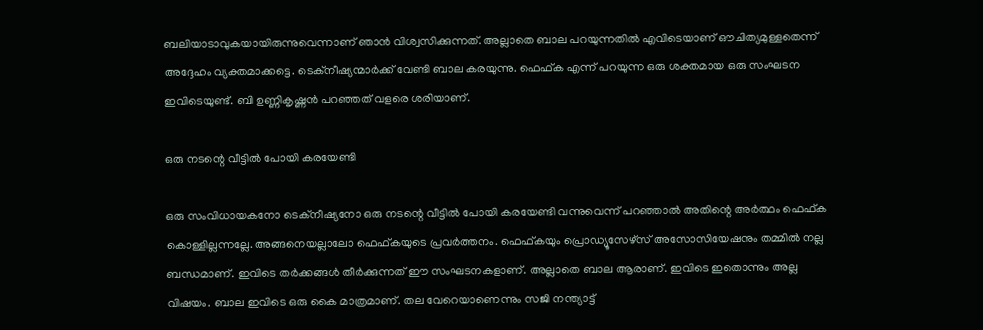ബലിയാടാവുകയായിരുന്നുവെന്നാണ് ഞാന്‍ വിശ്വസിക്കുന്നത്. അല്ലാതെ ബാല പറയുന്നതില്‍ എവിടെയാണ് ഔചിത്യമുള്ളതെന്ന് അദ്ദേഹം വ്യക്തമാക്കട്ടെ. ടെക്നീഷ്യന്മാർക്ക് വേണ്ടി ബാല കരയുന്നു. ഫെഫ്ക എന്ന് പറയുന്ന ഒരു ശക്തമായ ഒരു സംഘടന ഇവിടെയുണ്ട്. ബി ഉണ്ണികൃഷ്ണന്‍ പറഞ്ഞത് വളരെ ശരിയാണ്.

ഒരു നടന്റെ വീട്ടില്‍ പോയി കരയേണ്ടി

ഒരു സംവിധായകനോ ടെക്നീഷ്യനോ ഒരു നടന്റെ വീട്ടില്‍ പോയി കരയേണ്ടി വന്നുവെന്ന് പറഞ്ഞാല്‍ അതിന്റെ അർത്ഥം ഫെഫ്ക കൊള്ളില്ലന്നല്ലേ. അങ്ങനെയല്ലാലോ ഫെഫ്കയുടെ പ്രവർത്തനം. ഫെഫ്കയും പ്രൊഡ്യൂസേഴ്സ് അസോസിയേഷനും തമ്മില്‍ നല്ല ബന്ധമാണ്. ഇവിടെ തർക്കങ്ങള്‍ തീർക്കുന്നത് ഈ സംഘടനകളാണ്. അല്ലാതെ ബാല ആരാണ്. ഇവിടെ ഇതൊന്നും അല്ല വിഷയം. ബാല ഇവിടെ ഒരു കൈ മാത്രമാണ്. തല വേറെയാണെന്നും സജി നന്ത്യാട്ട്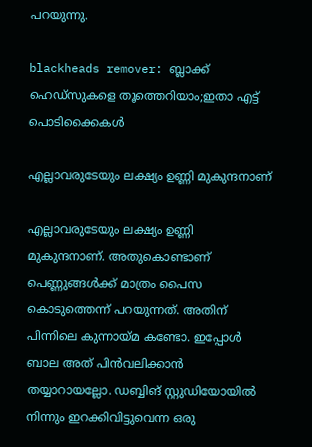പറയുന്നു.

blackheads remover: ബ്ലാക്ക് ഹെഡ്‌സുകളെ തൂത്തെറിയാം;ഇതാ എട്ട് പൊടിക്കൈകള്‍

എല്ലാവരുടേയും ലക്ഷ്യം ഉണ്ണി മുകുന്ദനാണ്

എല്ലാവരുടേയും ലക്ഷ്യം ഉണ്ണി മുകുന്ദനാണ്. അതുകൊണ്ടാണ് പെണ്ണുങ്ങള്‍ക്ക് മാത്രം പൈസ കൊടുത്തെന്ന് പറയുന്നത്. അതിന് പിന്നിലെ കുന്നായ്മ കണ്ടോ. ഇപ്പോള്‍ ബാല അത് പിന്‍വലിക്കാന്‍ തയ്യാറായല്ലോ. ഡബ്ബിങ് സ്റ്റുഡിയോയില്‍ നിന്നും ഇറക്കിവിട്ടുവെന്ന ഒരു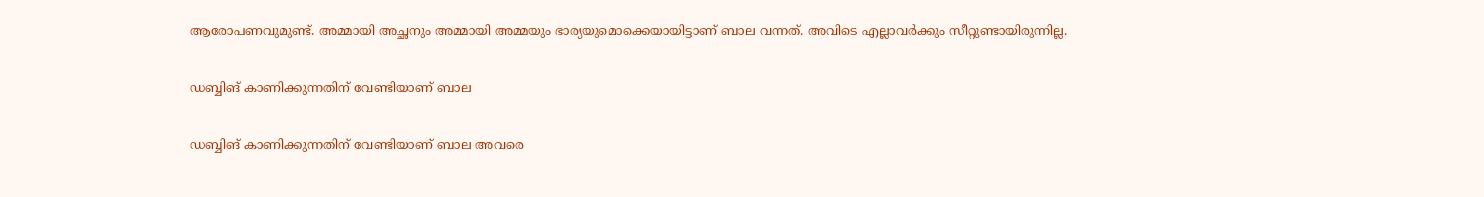ആരോപണവുമുണ്ട്. അമ്മായി അച്ഛനും അമ്മായി അമ്മയും ഭാര്യയുമൊക്കെയായിട്ടാണ് ബാല വന്നത്. അവിടെ എല്ലാവർക്കും സീറ്റുണ്ടായിരുന്നില്ല.

ഡബ്ബിങ് കാണിക്കുന്നതിന് വേണ്ടിയാണ് ബാല

ഡബ്ബിങ് കാണിക്കുന്നതിന് വേണ്ടിയാണ് ബാല അവരെ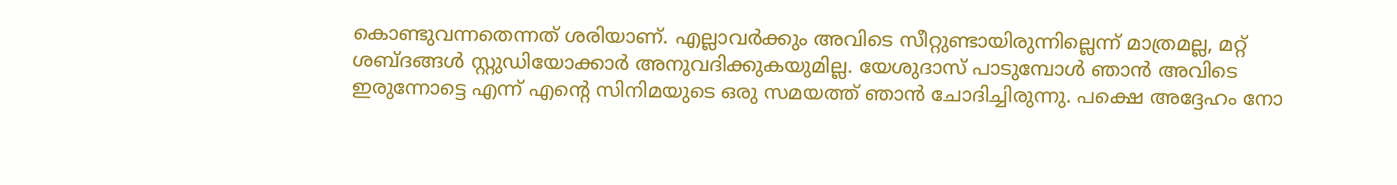കൊണ്ടുവന്നതെന്നത് ശരിയാണ്. എല്ലാവർക്കും അവിടെ സീറ്റുണ്ടായിരുന്നില്ലെന്ന് മാത്രമല്ല, മറ്റ് ശബ്ദങ്ങള്‍ സ്റ്റുഡിയോക്കാർ അനുവദിക്കുകയുമില്ല. യേശുദാസ് പാടുമ്പോള്‍ ഞാന്‍ അവിടെ ഇരുന്നോട്ടെ എന്ന് എന്റെ സിനിമയുടെ ഒരു സമയത്ത് ഞാന്‍ ചോദിച്ചിരുന്നു. പക്ഷെ അദ്ദേഹം നോ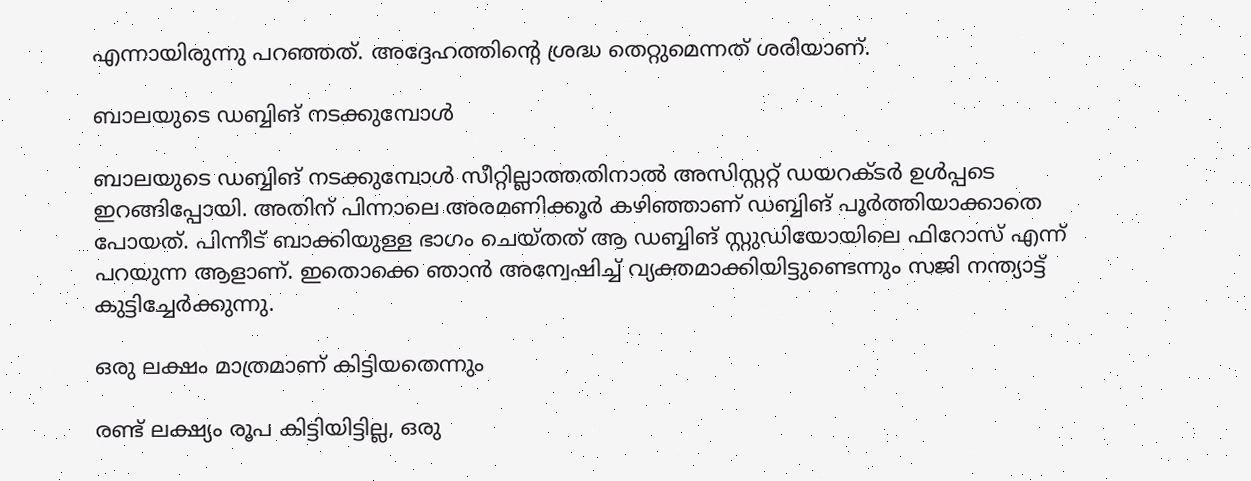എന്നായിരുന്നു പറഞ്ഞത്. അദ്ദേഹത്തിന്റെ ശ്രദ്ധ തെറ്റുമെന്നത് ശരിയാണ്.

ബാലയുടെ ഡബ്ബിങ് നടക്കുമ്പോള്‍

ബാലയുടെ ഡബ്ബിങ് നടക്കുമ്പോള്‍ സീറ്റില്ലാത്തതിനാല്‍ അസിസ്റ്ററ്റ് ഡയറക്ടർ ഉള്‍പ്പടെ ഇറങ്ങിപ്പോയി. അതിന് പിന്നാലെ അരമണിക്കൂർ കഴിഞ്ഞാണ് ഡബ്ബിങ് പൂർത്തിയാക്കാതെ പോയത്. പിന്നീട് ബാക്കിയുള്ള ഭാഗം ചെയ്തത് ആ ഡബ്ബിങ് സ്റ്റുഡിയോയിലെ ഫിറോസ് എന്ന് പറയുന്ന ആളാണ്. ഇതൊക്കെ ഞാന്‍ അന്വേഷിച്ച് വ്യക്തമാക്കിയിട്ടുണ്ടെന്നും സജി നന്ത്യാട്ട് കുട്ടിച്ചേർക്കുന്നു.

ഒരു ലക്ഷം മാത്രമാണ് കിട്ടിയതെന്നും

രണ്ട് ലക്ഷ്യം രൂപ കിട്ടിയിട്ടില്ല, ഒരു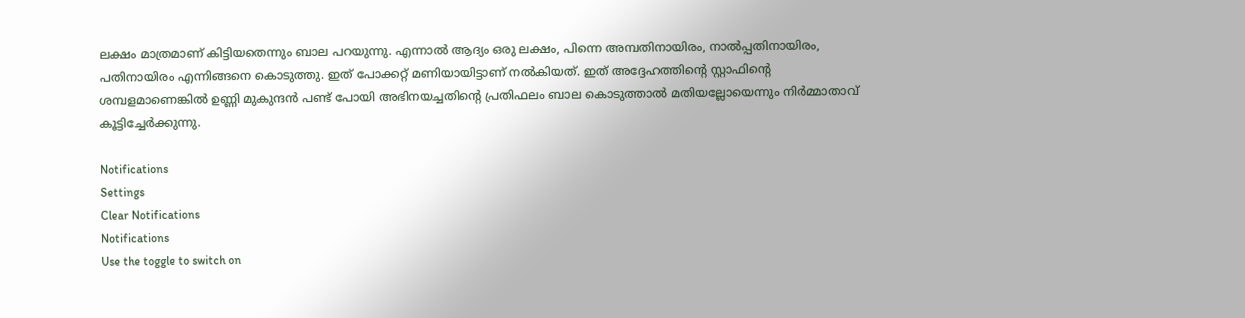ലക്ഷം മാത്രമാണ് കിട്ടിയതെന്നും ബാല പറയുന്നു. എന്നാല്‍ ആദ്യം ഒരു ലക്ഷം, പിന്നെ അമ്പതിനായിരം, നാല്‍പ്പതിനായിരം, പതിനായിരം എന്നിങ്ങനെ കൊടുത്തു. ഇത് പോക്കറ്റ് മണിയായിട്ടാണ് നല്‍കിയത്. ഇത് അദ്ദേഹത്തിന്റെ സ്റ്റാഫിന്റെ ശമ്പളമാണെങ്കില്‍ ഉണ്ണി മുകുന്ദന്‍ പണ്ട് പോയി അഭിനയച്ചതിന്റെ പ്രതിഫലം ബാല കൊടുത്താല്‍ മതിയല്ലോയെന്നും നിർമ്മാതാവ് കൂട്ടിച്ചേർക്കുന്നു.

Notifications
Settings
Clear Notifications
Notifications
Use the toggle to switch on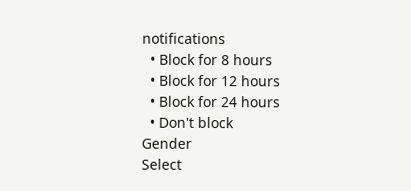notifications
  • Block for 8 hours
  • Block for 12 hours
  • Block for 24 hours
  • Don't block
Gender
Select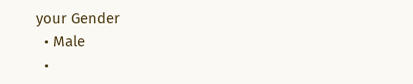your Gender
  • Male
  •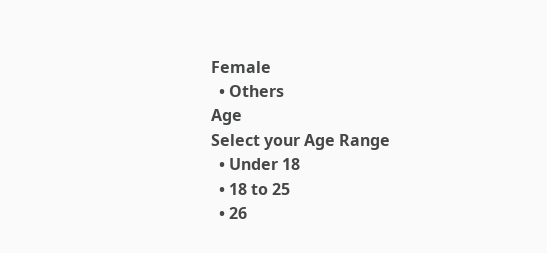Female
  • Others
Age
Select your Age Range
  • Under 18
  • 18 to 25
  • 26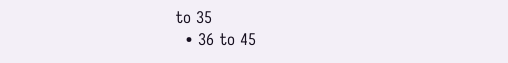to 35
  • 36 to 45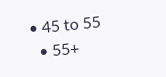• 45 to 55
  • 55+